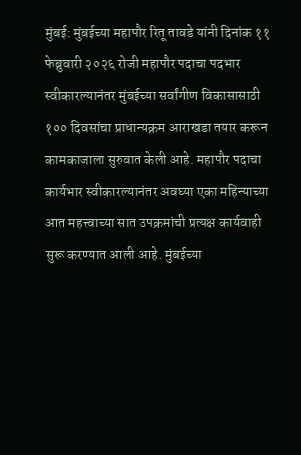मुंबई: मुंबईच्या महापौर रितू तावडे यांनी दिनांक ११ फेब्रुवारी २०२६ रोजी महापौर पदाचा पदभार स्वीकारल्यानंतर मुंबईच्या सर्वांगीण विकासासाठी १०० दिवसांचा प्राधान्यक्रम आराखडा तयार करून कामकाजाला सुरुवात केली आहे. महापौर पदाचा कार्यभार स्वीकारल्यानंतर अवघ्या एका महिन्याच्या आत महत्त्वाच्या सात उपक्रमांची प्रत्यक्ष कार्यवाही सुरू करण्यात आली आहे. मुंबईच्या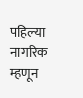पहिल्या नागरिक म्हणून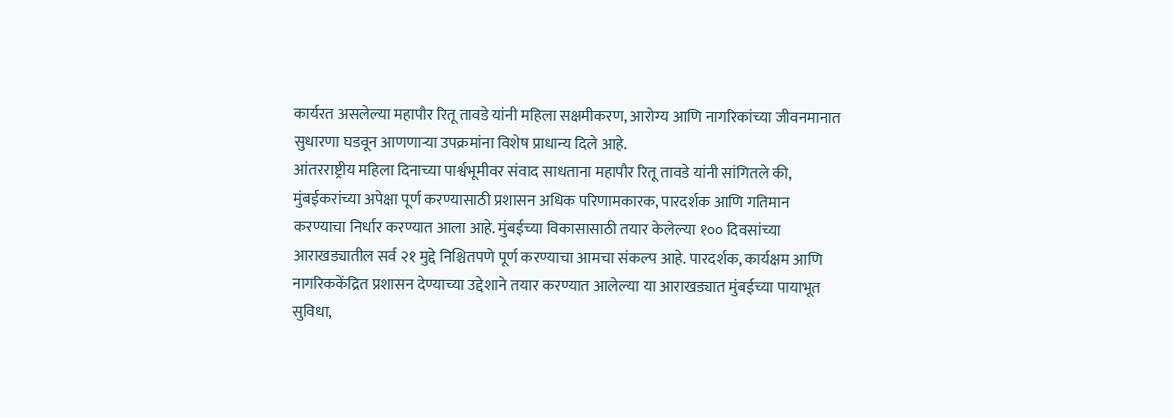कार्यरत असलेल्या महापौर रितू तावडे यांनी महिला सक्षमीकरण, आरोग्य आणि नागरिकांच्या जीवनमानात सुधारणा घडवून आणणाऱ्या उपक्रमांना विशेष प्राधान्य दिले आहे.
आंतरराष्ट्रीय महिला दिनाच्या पार्श्वभूमीवर संवाद साधताना महापौर रितू तावडे यांनी सांगितले की, मुंबईकरांच्या अपेक्षा पूर्ण करण्यासाठी प्रशासन अधिक परिणामकारक, पारदर्शक आणि गतिमान करण्याचा निर्धार करण्यात आला आहे. मुंबईच्या विकासासाठी तयार केलेल्या १०० दिवसांच्या आराखड्यातील सर्व २१ मुद्दे निश्चितपणे पूर्ण करण्याचा आमचा संकल्प आहे. पारदर्शक, कार्यक्षम आणि नागरिककेंद्रित प्रशासन देण्याच्या उद्देशाने तयार करण्यात आलेल्या या आराखड्यात मुंबईच्या पायाभूत सुविधा,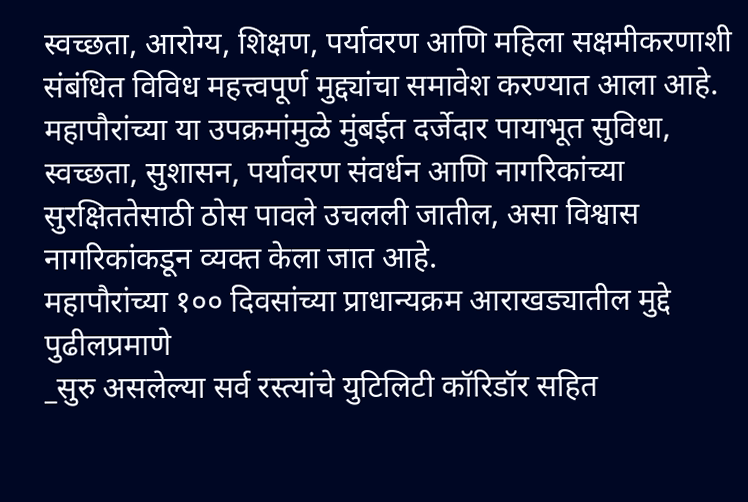स्वच्छता, आरोग्य, शिक्षण, पर्यावरण आणि महिला सक्षमीकरणाशी संबंधित विविध महत्त्वपूर्ण मुद्द्यांचा समावेश करण्यात आला आहे. महापौरांच्या या उपक्रमांमुळे मुंबईत दर्जेदार पायाभूत सुविधा, स्वच्छता, सुशासन, पर्यावरण संवर्धन आणि नागरिकांच्या सुरक्षिततेसाठी ठोस पावले उचलली जातील, असा विश्वास नागरिकांकडून व्यक्त केला जात आहे.
महापौरांच्या १०० दिवसांच्या प्राधान्यक्रम आराखड्यातील मुद्दे पुढीलप्रमाणे
_सुरु असलेल्या सर्व रस्त्यांचे युटिलिटी कॉरिडॉर सहित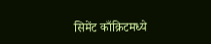सिमेंट काँक्रिटमध्ये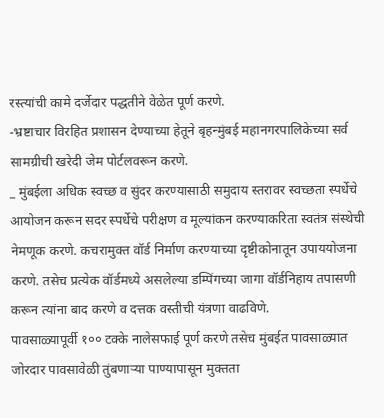रस्त्यांची कामे दर्जेदार पद्धतीने वेळेत पूर्ण करणे.
-भ्रष्टाचार विरहित प्रशासन देण्याच्या हेतूने बृहन्मुंबई महानगरपालिकेच्या सर्व सामग्रीची खरेदी जेम पोर्टलवरून करणे.
_ मुंबईला अधिक स्वच्छ व सुंदर करण्यासाठी समुदाय स्तरावर स्वच्छता स्पर्धेचे आयोजन करून सदर स्पर्धेचे परीक्षण व मूल्यांकन करण्याकरिता स्वतंत्र संस्थेची नेमणूक करणे. कचरामुक्त वॉर्ड निर्माण करण्याच्या दृष्टीकोनातून उपाययोजना करणे. तसेच प्रत्येक वॉर्डमध्ये असलेल्या डम्पिंगच्या जागा वॉर्डनिहाय तपासणी करून त्यांना बाद करणे व दत्तक वस्तीची यंत्रणा वाढविणे.
पावसाळ्यापूर्वी १०० टक्के नालेसफाई पूर्ण करणे तसेच मुंबईत पावसाळ्यात जोरदार पावसावेळी तुंबणाऱ्या पाण्यापासून मुक्तता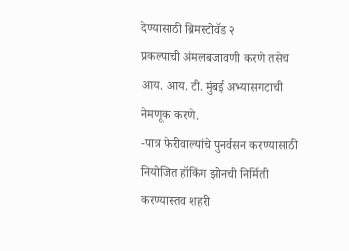देण्यासाठी ब्रिमस्टोवॅड २
प्रकल्पाची अंमलबजावणी करणे तसेच आय. आय. टी. मुंबई अभ्यासगटाची नेमणूक करणे.
-पात्र फेरीवाल्यांचे पुनर्वसन करण्यासाठी नियोजित हॉकिंग झोनची निर्मिती करण्यास्तव शहरी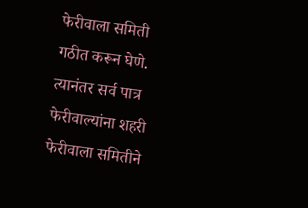फेरीवाला समिती गठीत करून घेणे. त्यानंतर सर्व पात्र फेरीवाल्यांना शहरी फेरीवाला समितीने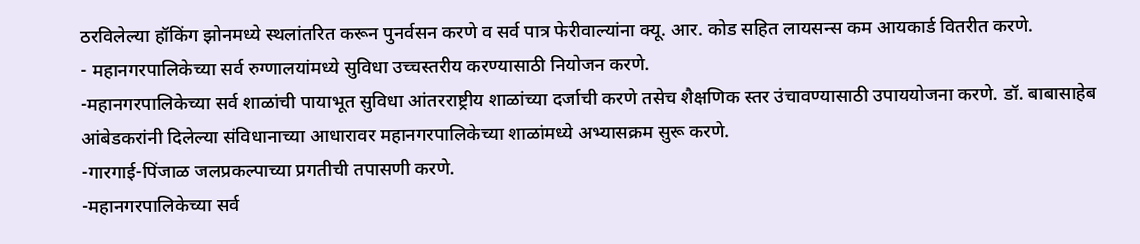ठरविलेल्या हॉकिंग झोनमध्ये स्थलांतरित करून पुनर्वसन करणे व सर्व पात्र फेरीवाल्यांना क्यू. आर. कोड सहित लायसन्स कम आयकार्ड वितरीत करणे.
- महानगरपालिकेच्या सर्व रुग्णालयांमध्ये सुविधा उच्चस्तरीय करण्यासाठी नियोजन करणे.
-महानगरपालिकेच्या सर्व शाळांची पायाभूत सुविधा आंतरराष्ट्रीय शाळांच्या दर्जाची करणे तसेच शैक्षणिक स्तर उंचावण्यासाठी उपाययोजना करणे. डॉ. बाबासाहेब आंबेडकरांनी दिलेल्या संविधानाच्या आधारावर महानगरपालिकेच्या शाळांमध्ये अभ्यासक्रम सुरू करणे.
-गारगाई-पिंजाळ जलप्रकल्पाच्या प्रगतीची तपासणी करणे.
-महानगरपालिकेच्या सर्व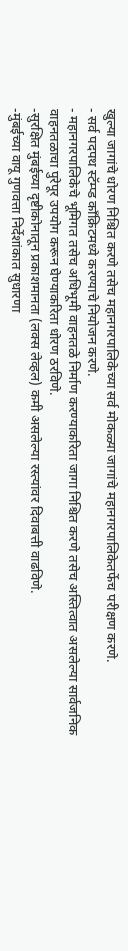खुल्या जागांचे धोरण निश्चित करणे तसेच महानगरपालिकेच्या सर्व मोकळ्या जागांचे महानगरपालिकेतर्फेच परीक्षण करणे.
- सर्व पदपथ स्टॅम्प्ड काँक्रिटमध्ये करण्याचे नियोजन करणे.
- महानगरपालिकेचे भूमिगत तसेच अधिभूमी वाहनतळे निर्माण करण्याकरिता जागा निश्चित करणे तसेच अस्तित्वात असलेल्या सार्वजनिक वाहनतळाचा पुरेपूर उपयोग करून घेण्याकरिता धोरण ठरविणे.
-सुरक्षित मुंबईच्या दृष्टीकोनातून प्रकाशमानता (लक्स लेव्हल) कमी असलेल्या रस्त्यांवर दिवाबत्ती वाढविणे.
-मुंबईच्या वायू गुणवत्ता निर्देशांकात सुधारणा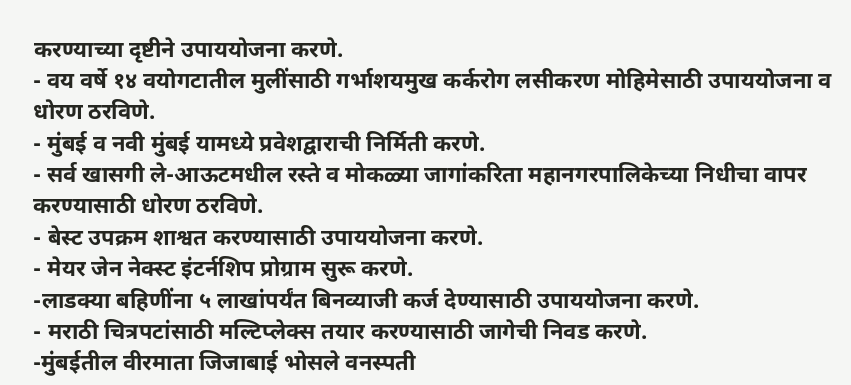करण्याच्या दृष्टीने उपाययोजना करणे.
- वय वर्षे १४ वयोगटातील मुलींसाठी गर्भाशयमुख कर्करोग लसीकरण मोहिमेसाठी उपाययोजना व धोरण ठरविणे.
- मुंबई व नवी मुंबई यामध्ये प्रवेशद्वाराची निर्मिती करणे.
- सर्व खासगी ले-आऊटमधील रस्ते व मोकळ्या जागांकरिता महानगरपालिकेच्या निधीचा वापर करण्यासाठी धोरण ठरविणे.
- बेस्ट उपक्रम शाश्वत करण्यासाठी उपाययोजना करणे.
- मेयर जेन नेक्स्ट इंटर्नशिप प्रोग्राम सुरू करणे.
-लाडक्या बहिणींना ५ लाखांपर्यंत बिनव्याजी कर्ज देण्यासाठी उपाययोजना करणे.
- मराठी चित्रपटांसाठी मल्टिप्लेक्स तयार करण्यासाठी जागेची निवड करणे.
-मुंबईतील वीरमाता जिजाबाई भोसले वनस्पती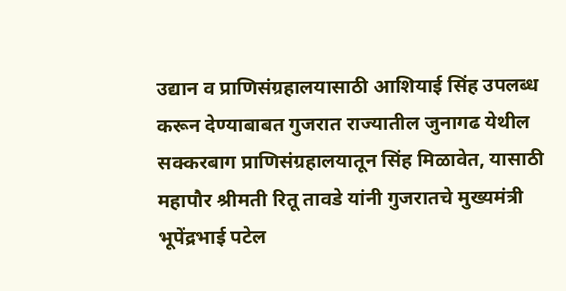उद्यान व प्राणिसंग्रहालयासाठी आशियाई सिंह उपलब्ध करून देण्याबाबत गुजरात राज्यातील जुनागढ येथील सक्करबाग प्राणिसंग्रहालयातून सिंह मिळावेत, यासाठी महापौर श्रीमती रितू तावडे यांनी गुजरातचे मुख्यमंत्री भूपेंद्रभाई पटेल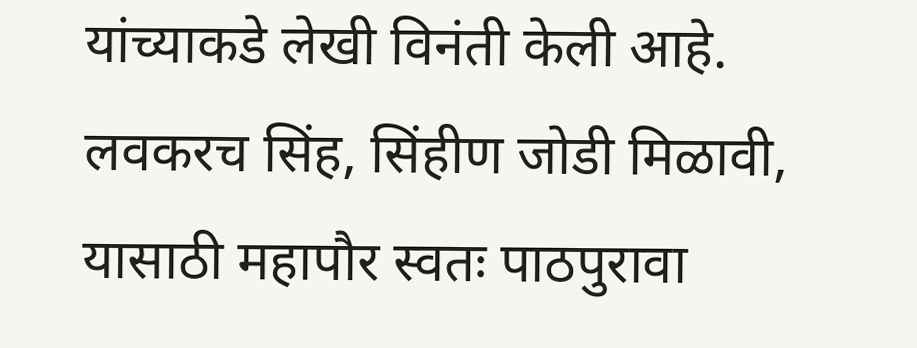यांच्याकडे लेखी विनंती केली आहे. लवकरच सिंह, सिंहीण जोडी मिळावी, यासाठी महापौर स्वतः पाठपुरावा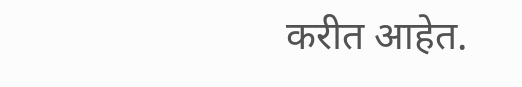करीत आहेत.